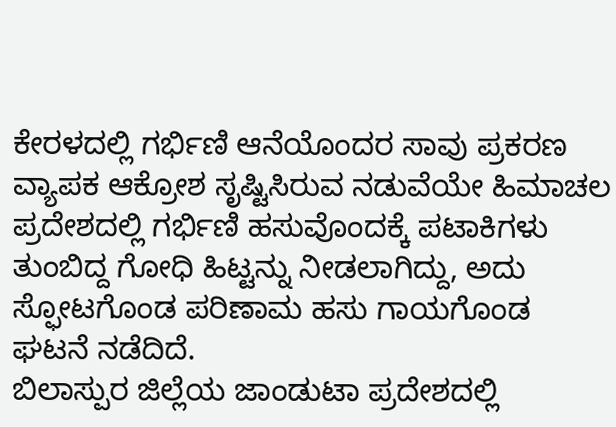ಕೇರಳದಲ್ಲಿ ಗರ್ಭಿಣಿ ಆನೆಯೊಂದರ ಸಾವು ಪ್ರಕರಣ ವ್ಯಾಪಕ ಆಕ್ರೋಶ ಸೃಷ್ಟಿಸಿರುವ ನಡುವೆಯೇ ಹಿಮಾಚಲ ಪ್ರದೇಶದಲ್ಲಿ ಗರ್ಭಿಣಿ ಹಸುವೊಂದಕ್ಕೆ ಪಟಾಕಿಗಳು ತುಂಬಿದ್ದ ಗೋಧಿ ಹಿಟ್ಟನ್ನು ನೀಡಲಾಗಿದ್ದು, ಅದು ಸ್ಫೋಟಗೊಂಡ ಪರಿಣಾಮ ಹಸು ಗಾಯಗೊಂಡ ಘಟನೆ ನಡೆದಿದೆ.
ಬಿಲಾಸ್ಪುರ ಜಿಲ್ಲೆಯ ಜಾಂಡುಟಾ ಪ್ರದೇಶದಲ್ಲಿ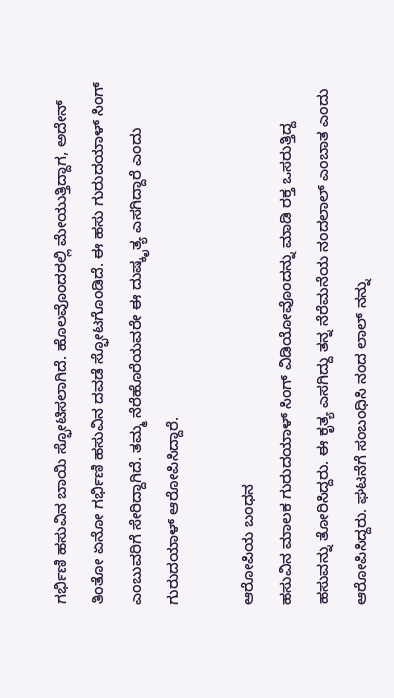ಗರ್ಭಿಣಿ ಹಸುವಿನ ಬಾಯಿ ಸ್ಫೋಟಿಸಲಾಗಿದೆ. ಹೊಲವೊಂದರಲ್ಲಿ ಮೇಯುತ್ತಿದ್ದಾಗ, ಅದೇನ್ ತಿಂತೋ ಏನೋ ಗರ್ಭಿಣಿ ಹಸುವಿನ ದವಡೆ ಸ್ಫೋಟಗೊಂಡಿದೆ. ಈ ಹಸು ಗುರುದಯಾಳ್ ಸಿಂಗ್ ಎಂಬುವರಿಗೆ ಸೇರಿದ್ದಾಗಿದೆ. ತಮ್ಮ ನೆರೆಹೊರೆಯವರೇ ಈ ದುಷ್ಕೃತ್ಯ ಎಸಗಿದ್ದಾರೆ ಎಂದು ಗುರುದಯಾಳ್ ಆರೋಪಿಸಿದ್ದಾರೆ.

ಆರೋಪಿಯ ಬಂಧನ
ಹಸುವಿನ ಮಾಲಕ ಗುರುದಯಾಳ್ ಸಿಂಗ್ ವಿಡಿಯೋವೊಂದನ್ನು ಮಾಡಿ ರಕ್ತ ಒಸರುತ್ತಿದ್ದ ಹಸುವನ್ನು ತೋರಿಸಿದ್ದರು. ಈ ಕೃತ್ಯ ಎಸಗಿದ್ದು ತನ್ನ ನೆರೆಮನೆಯ ನಂದಲಾಲ್ ಎಂಬಾತ ಎಂದು ಆರೋಪಿಸಿದ್ದರು. ಘಟನೆಗೆ ಸಂಬಂಧಿಸಿ ನಂದ ಲಾಲ್ ನನ್ನು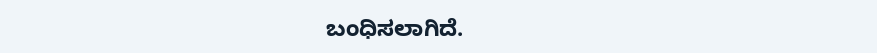ಬಂಧಿಸಲಾಗಿದೆ.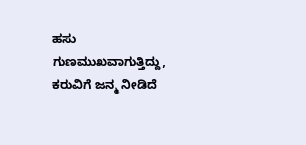ಹಸು ಗುಣಮುಖವಾಗುತ್ತಿದ್ದು, ಕರುವಿಗೆ ಜನ್ಮ ನೀಡಿದೆ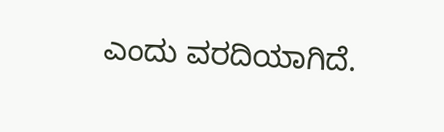ಎಂದು ವರದಿಯಾಗಿದೆ.